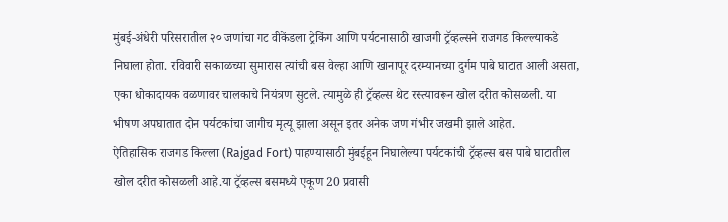मुंबई-अंधेरी परिसरातील २० जणांचा गट वीकेंडला ट्रेकिंग आणि पर्यटनासाठी खाजगी ट्रॅव्हल्सने राजगड किल्ल्याकडे निघाला होता. रविवारी सकाळच्या सुमारास त्यांची बस वेल्हा आणि खानापूर दरम्यानच्या दुर्गम पाबे घाटात आली असता, एका धोकादायक वळणावर चालकाचे नियंत्रण सुटले. त्यामुळे ही ट्रॅव्हल्स थेट रस्त्यावरून खोल दरीत कोसळली. या भीषण अपघातात दोन पर्यटकांचा जागीच मृत्यू झाला असून इतर अनेक जण गंभीर जखमी झाले आहेत.
ऐतिहासिक राजगड किल्ला (Rajgad Fort) पाहण्यासाठी मुंबईहून निघालेल्या पर्यटकांची ट्रॅव्हल्स बस पाबे घाटातील खोल दरीत कोसळली आहे.या ट्रॅव्हल्स बसमध्ये एकूण 20 प्रवासी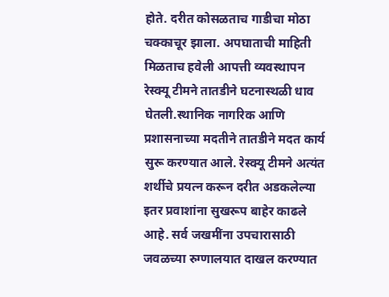होते. दरीत कोसळताच गाडीचा मोठा चक्काचूर झाला. अपघाताची माहिती मिळताच हवेली आपत्ती व्यवस्थापन रेस्क्यू टीमने तातडीने घटनास्थळी धाव घेतली.स्थानिक नागरिक आणि प्रशासनाच्या मदतीने तातडीने मदत कार्य सुरू करण्यात आले. रेस्क्यू टीमने अत्यंत शर्थीचे प्रयत्न करून दरीत अडकलेल्या इतर प्रवाशांना सुखरूप बाहेर काढले आहे. सर्व जखमींना उपचारासाठी जवळच्या रुग्णालयात दाखल करण्यात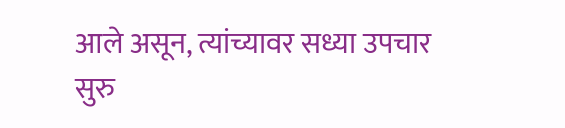आले असून, त्यांच्यावर सध्या उपचार सुरु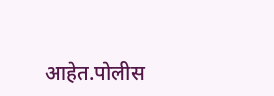आहेत.पोलीस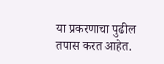या प्रकरणाचा पुढील तपास करत आहेत.